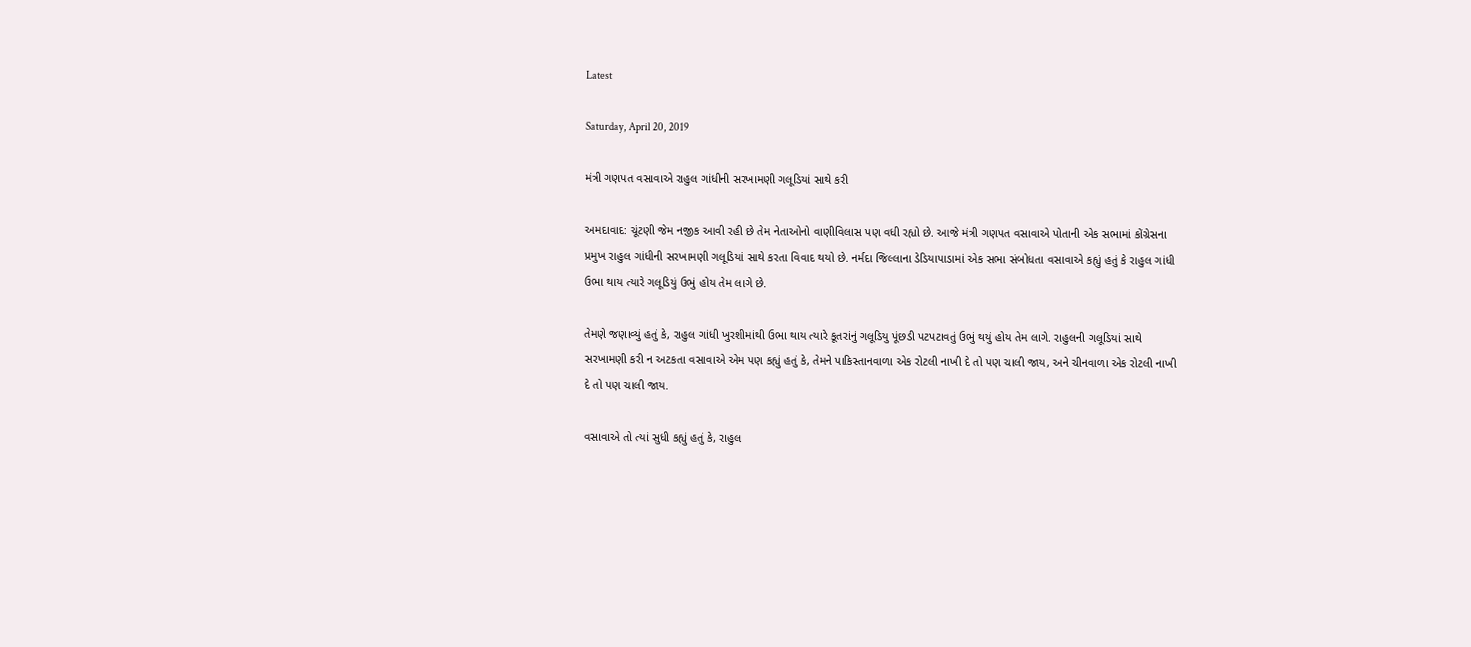Latest

Saturday, April 20, 2019

મંત્રી ગણપત વસાવાએ રાહુલ ગાંધીની સરખામણી ગલૂડિયાં સાથે કરી

અમદાવાદ: ચૂંટણી જેમ નજીક આવી રહી છે તેમ નેતાઓનો વાણીવિલાસ પણ વધી રહ્યો છે. આજે મંત્રી ગણપત વસાવાએ પોતાની એક સભામાં કોંગ્રેસના પ્રમુખ રાહુલ ગાંધીની સરખામણી ગલૂડિયાં સાથે કરતા વિવાદ થયો છે. નર્મદા જિલ્લાના ડેડિયાપાડામાં એક સભા સંબોધતા વસાવાએ કહ્યું હતું કે રાહુલ ગાંધી ઉભા થાય ત્યારે ગલૂડિયું ઉભું હોય તેમ લાગે છે.

તેમણે જણાવ્યું હતું કે, રાહુલ ગાંધી ખુરશીમાંથી ઉભા થાય ત્યારે કૂતરાંનું ગલૂડિયુ પૂંછડી પટપટાવતું ઉભું થયું હોય તેમ લાગે. રાહુલની ગલૂડિયાં સાથે સરખામણી કરી ન અટકતા વસાવાએ એમ પણ કહ્યું હતું કે, તેમને પાકિસ્તાનવાળા એક રોટલી નાખી દે તો પણ ચાલી જાય, અને ચીનવાળા એક રોટલી નાખી દે તો પણ ચાલી જાય.

વસાવાએ તો ત્યાં સુધી કહ્યું હતું કે, રાહુલ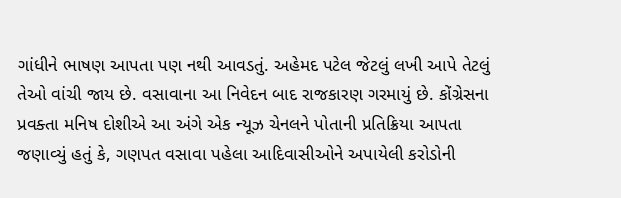ગાંધીને ભાષણ આપતા પણ નથી આવડતું. અહેમદ પટેલ જેટલું લખી આપે તેટલું તેઓ વાંચી જાય છે. વસાવાના આ નિવેદન બાદ રાજકારણ ગરમાયું છે. કોંગ્રેસના પ્રવક્તા મનિષ દોશીએ આ અંગે એક ન્યૂઝ ચેનલને પોતાની પ્રતિક્રિયા આપતા જણાવ્યું હતું કે, ગણપત વસાવા પહેલા આદિવાસીઓને અપાયેલી કરોડોની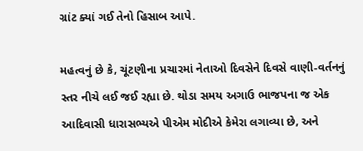ગ્રાંટ ક્યાં ગઈ તેનો હિસાબ આપે.

મહત્વનું છે કે, ચૂંટણીના પ્રચારમાં નેતાઓ દિવસેને દિવસે વાણી-વર્તનનું સ્તર નીચે લઈ જઈ રહ્યા છે. થોડા સમય અગાઉ ભાજપના જ એક આદિવાસી ધારાસભ્યએ પીએમ મોદીએ કેમેરા લગાવ્યા છે, અને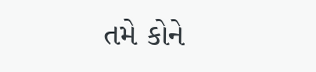તમે કોને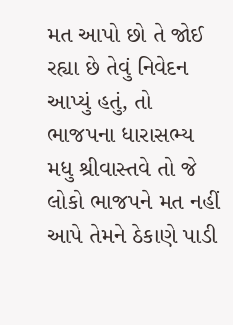મત આપો છો તે જોઈ રહ્યા છે તેવું નિવેદન આપ્યું હતું, તો ભાજપના ધારાસભ્ય મધુ શ્રીવાસ્તવે તો જે લોકો ભાજપને મત નહીં આપે તેમને ઠેકાણે પાડી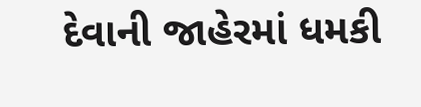દેવાની જાહેરમાં ધમકી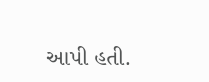આપી હતી.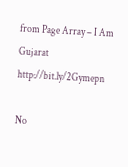from Page Array – I Am Gujarat http://bit.ly/2Gymepn

No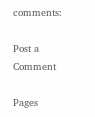comments:

Post a Comment

Pages